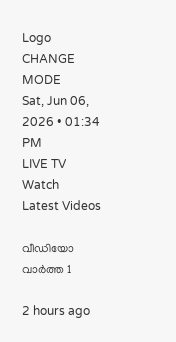Logo
CHANGE MODE
Sat, Jun 06, 2026 • 01:34 PM
LIVE TV
Watch
Latest Videos

വീഡിയോ വാർത്ത 1

2 hours ago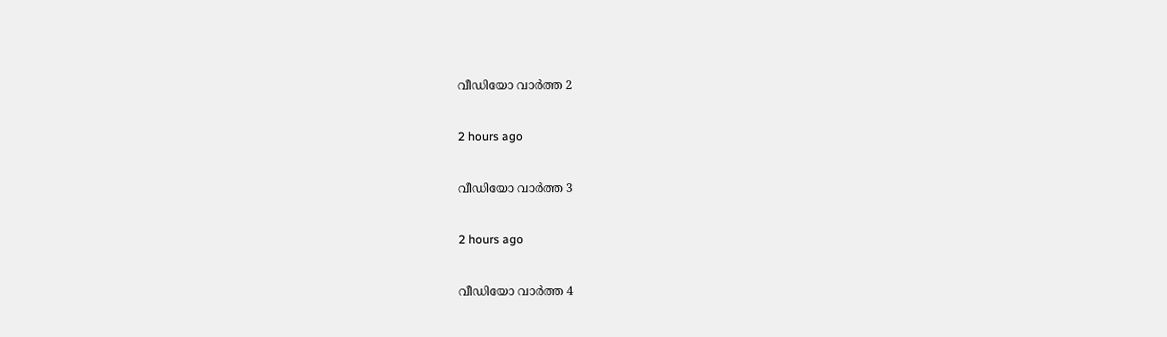വീഡിയോ വാർത്ത 2

2 hours ago

വീഡിയോ വാർത്ത 3

2 hours ago

വീഡിയോ വാർത്ത 4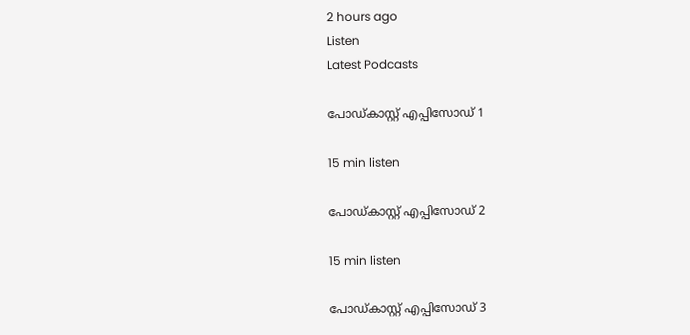2 hours ago
Listen
Latest Podcasts

പോഡ്കാസ്റ്റ് എപ്പിസോഡ് 1

15 min listen

പോഡ്കാസ്റ്റ് എപ്പിസോഡ് 2

15 min listen

പോഡ്കാസ്റ്റ് എപ്പിസോഡ് 3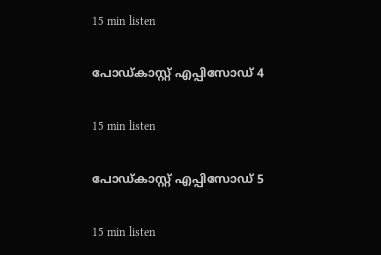15 min listen

പോഡ്കാസ്റ്റ് എപ്പിസോഡ് 4

15 min listen

പോഡ്കാസ്റ്റ് എപ്പിസോഡ് 5

15 min listen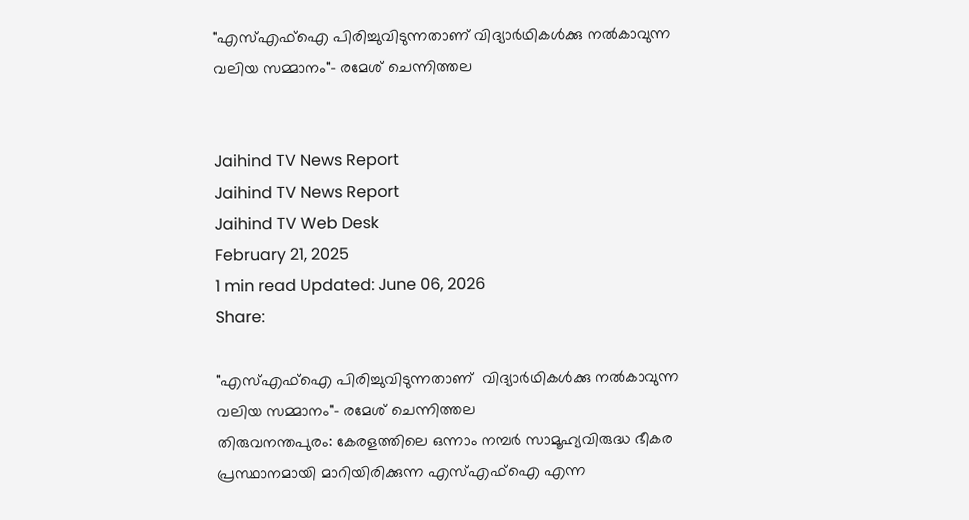"എസ്എഫ്‌ഐ പിരിച്ചുവിടുന്നതാണ് വിദ്യാര്‍ഥികള്‍ക്കു നല്‍കാവുന്ന വലിയ സമ്മാനം"- രമേശ് ചെന്നിത്തല


Jaihind TV News Report
Jaihind TV News Report
Jaihind TV Web Desk
February 21, 2025
1 min read Updated: June 06, 2026
Share:

"എസ്എഫ്‌ഐ പിരിച്ചുവിടുന്നതാണ്  വിദ്യാര്‍ഥികള്‍ക്കു നല്‍കാവുന്ന വലിയ സമ്മാനം"- രമേശ് ചെന്നിത്തല
തിരുവനന്തപുരം: കേരളത്തിലെ ഒന്നാം നമ്പര്‍ സാമൂഹ്യവിരുദ്ധ ഭീകര പ്രസ്ഥാനമായി മാറിയിരിക്കുന്ന എസ്എഫ്‌ഐ എന്ന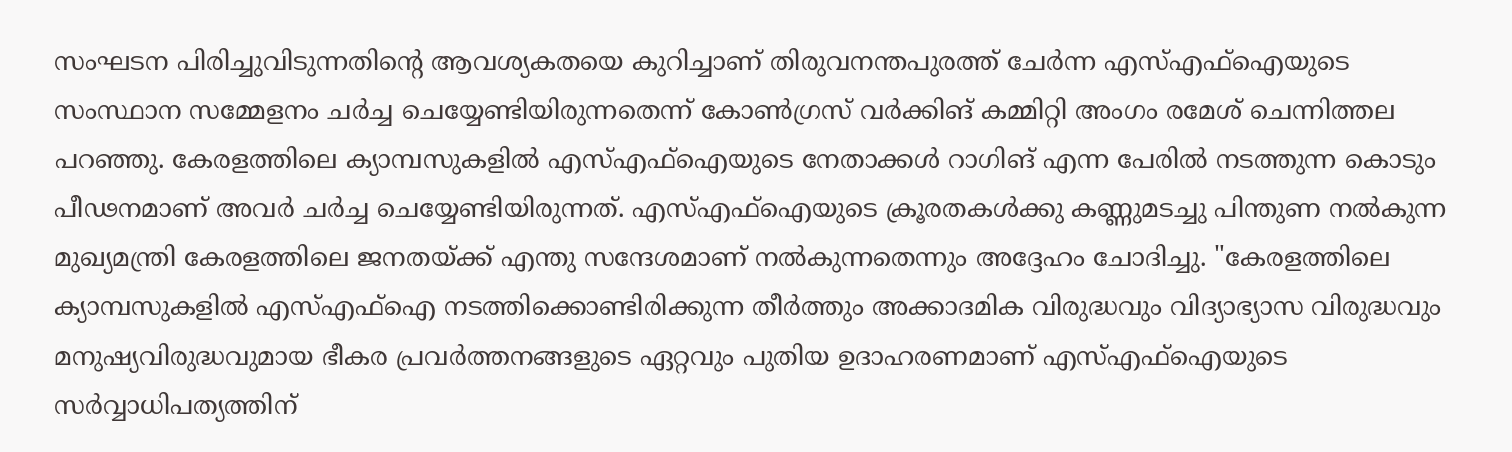സംഘടന പിരിച്ചുവിടുന്നതിന്‍റെ ആവശ്യകതയെ കുറിച്ചാണ് തിരുവനന്തപുരത്ത് ചേര്‍ന്ന എസ്എഫ്‌ഐയുടെ സംസ്ഥാന സമ്മേളനം ചര്‍ച്ച ചെയ്യേണ്ടിയിരുന്നതെന്ന് കോണ്‍ഗ്രസ് വര്‍ക്കിങ് കമ്മിറ്റി അംഗം രമേശ് ചെന്നിത്തല പറഞ്ഞു. കേരളത്തിലെ ക്യാമ്പസുകളില്‍ എസ്എഫ്‌ഐയുടെ നേതാക്കള്‍ റാഗിങ് എന്ന പേരില്‍ നടത്തുന്ന കൊടും പീഢനമാണ് അവര്‍ ചര്‍ച്ച ചെയ്യേണ്ടിയിരുന്നത്. എസ്എഫ്‌ഐയുടെ ക്രൂരതകള്‍ക്കു കണ്ണുമടച്ചു പിന്തുണ നല്‍കുന്ന മുഖ്യമന്ത്രി കേരളത്തിലെ ജനതയ്ക്ക് എന്തു സന്ദേശമാണ് നല്‍കുന്നതെന്നും അദ്ദേഹം ചോദിച്ചു. "കേരളത്തിലെ ക്യാമ്പസുകളില്‍ എസ്എഫ്‌ഐ നടത്തിക്കൊണ്ടിരിക്കുന്ന തീര്‍ത്തും അക്കാദമിക വിരുദ്ധവും വിദ്യാഭ്യാസ വിരുദ്ധവും മനുഷ്യവിരുദ്ധവുമായ ഭീകര പ്രവര്‍ത്തനങ്ങളുടെ ഏറ്റവും പുതിയ ഉദാഹരണമാണ് എസ്എഫ്‌ഐയുടെ സര്‍വ്വാധിപത്യത്തിന്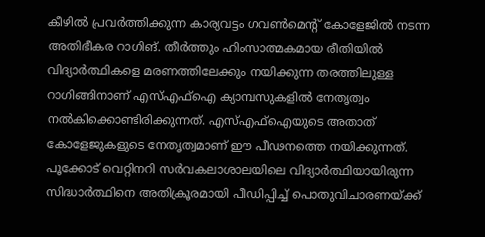കീഴില്‍ പ്രവര്‍ത്തിക്കുന്ന കാര്യവട്ടം ഗവണ്‍മെന്റ് കോളേജില്‍ നടന്ന അതിഭീകര റാഗിങ്. തീര്‍ത്തും ഹിംസാത്മകമായ രീതിയില്‍ വിദ്യാര്‍ത്ഥികളെ മരണത്തിലേക്കും നയിക്കുന്ന തരത്തിലുള്ള റാഗിങ്ങിനാണ് എസ്എഫ്‌ഐ ക്യാമ്പസുകളില്‍ നേതൃത്വം നല്‍കിക്കൊണ്ടിരിക്കുന്നത്. എസ്എഫ്‌ഐയുടെ അതാത് കോളേജുകളുടെ നേതൃത്വമാണ് ഈ പീഢനത്തെ നയിക്കുന്നത്. പൂക്കോട് വെറ്റിനറി സര്‍വകലാശാലയിലെ വിദ്യാര്‍ത്ഥിയായിരുന്ന സിദ്ധാര്‍ത്ഥിനെ അതിക്രൂരമായി പീഡിപ്പിച്ച് പൊതുവിചാരണയ്ക്ക്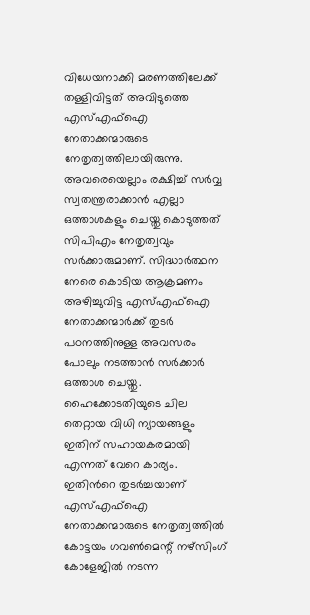വിധേയനാക്കി മരണത്തിലേക്ക് തള്ളിവിട്ടത് അവിടുത്തെ എസ്എഫ്‌ഐ നേതാക്കന്മാരുടെ നേതൃത്വത്തിലായിരുന്നു. അവരെയെല്ലാം രക്ഷിച്ച് സര്‍വ്വ സ്വതന്ത്രരാക്കാന്‍ എല്ലാ ഒത്താശകളും ചെയ്തു കൊടുത്തത് സിപിഎം നേതൃത്വവും സര്‍ക്കാരുമാണ്. സിദ്ധാര്‍ത്ഥന നേരെ കൊടിയ ആക്രമണം അഴിച്ചുവിട്ട എസ്എഫ്‌ഐ നേതാക്കന്മാര്‍ക്ക് തുടര്‍ പഠനത്തിനുള്ള അവസരം പോലും നടത്താന്‍ സര്‍ക്കാര്‍ ഒത്താശ ചെയ്തു. ഹൈക്കോടതിയുടെ ചില തെറ്റായ വിധി ന്യായങ്ങളും ഇതിന് സഹായകരമായി എന്നത് വേറെ കാര്യം. ഇതിന്‍റെ തുടര്‍ച്ചയാണ് എസ്എഫ്‌ഐ നേതാക്കന്മാരുടെ നേതൃത്വത്തില്‍ കോട്ടയം ഗവണ്‍മെന്റ് നഴ്‌സിംഗ് കോളേജില്‍ നടന്ന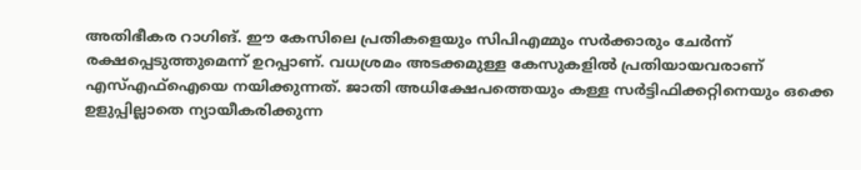അതിഭീകര റാഗിങ്. ഈ കേസിലെ പ്രതികളെയും സിപിഎമ്മും സര്‍ക്കാരും ചേര്‍ന്ന് രക്ഷപ്പെടുത്തുമെന്ന് ഉറപ്പാണ്. വധശ്രമം അടക്കമുള്ള കേസുകളില്‍ പ്രതിയായവരാണ് എസ്എഫ്‌ഐയെ നയിക്കുന്നത്. ജാതി അധിക്ഷേപത്തെയും കള്ള സര്‍ട്ടിഫിക്കറ്റിനെയും ഒക്കെ ഉളുപ്പില്ലാതെ ന്യായീകരിക്കുന്ന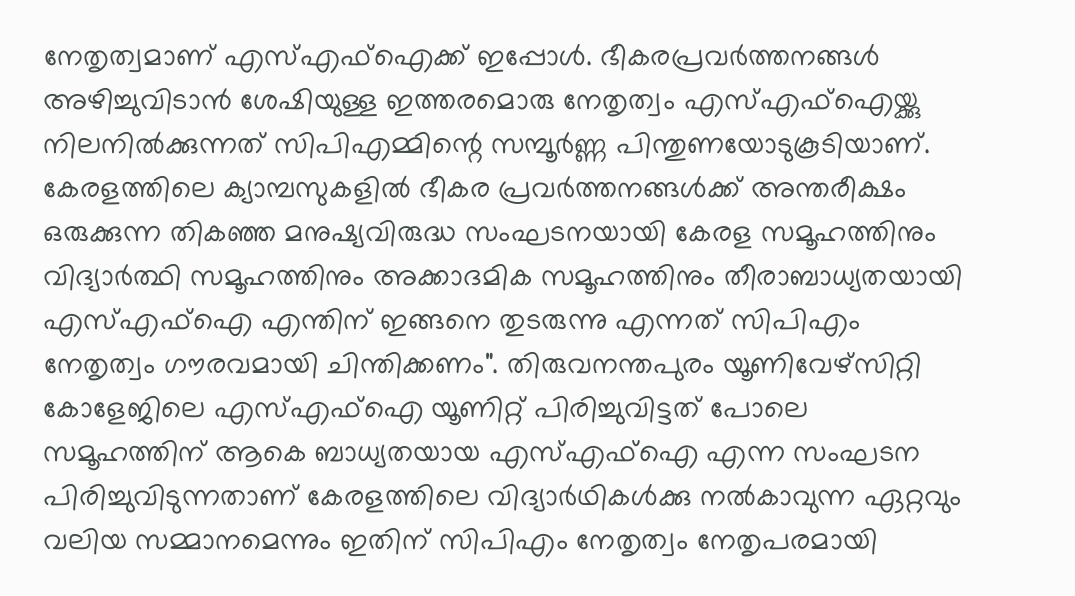നേതൃത്വമാണ് എസ്എഫ്‌ഐക്ക് ഇപ്പോള്‍. ഭീകരപ്രവര്‍ത്തനങ്ങള്‍ അഴിച്ചുവിടാന്‍ ശേഷിയുള്ള ഇത്തരമൊരു നേതൃത്വം എസ്എഫ്‌ഐയ്ക്കു നിലനില്‍ക്കുന്നത് സിപിഎമ്മിന്റെ സമ്പൂര്‍ണ്ണ പിന്തുണയോടുകൂടിയാണ്. കേരളത്തിലെ ക്യാമ്പസുകളില്‍ ഭീകര പ്രവര്‍ത്തനങ്ങള്‍ക്ക് അന്തരീക്ഷം ഒരുക്കുന്ന തികഞ്ഞ മനുഷ്യവിരുദ്ധ സംഘടനയായി കേരള സമൂഹത്തിനും വിദ്യാര്‍ത്ഥി സമൂഹത്തിനും അക്കാദമിക സമൂഹത്തിനും തീരാബാധ്യതയായി എസ്എഫ്‌ഐ എന്തിന് ഇങ്ങനെ തുടരുന്നു എന്നത് സിപിഎം നേതൃത്വം ഗൗരവമായി ചിന്തിക്കണം". തിരുവനന്തപുരം യൂണിവേഴ്‌സിറ്റി കോളേജിലെ എസ്എഫ്‌ഐ യൂണിറ്റ് പിരിച്ചുവിട്ടത് പോലെ സമൂഹത്തിന് ആകെ ബാധ്യതയായ എസ്എഫ്‌ഐ എന്ന സംഘടന പിരിച്ചുവിടുന്നതാണ് കേരളത്തിലെ വിദ്യാര്‍ഥികള്‍ക്കു നല്‍കാവുന്ന ഏറ്റവും വലിയ സമ്മാനമെന്നും ഇതിന് സിപിഎം നേതൃത്വം നേതൃപരമായി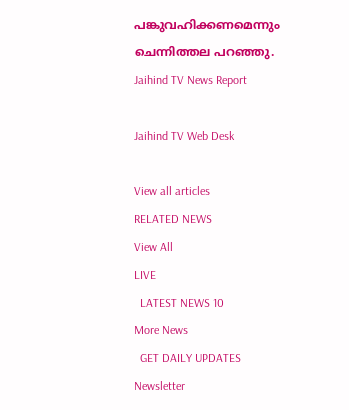പങ്കുവഹിക്കണമെന്നും ചെന്നിത്തല പറഞ്ഞു.
Jaihind TV News Report

Jaihind TV Web Desk

View all articles
RELATED NEWS
View All
LIVE
  LATEST NEWS 10
More News
  GET DAILY UPDATES
Newsletter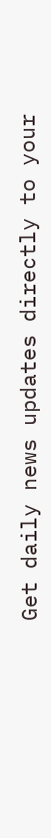Get daily news updates directly to your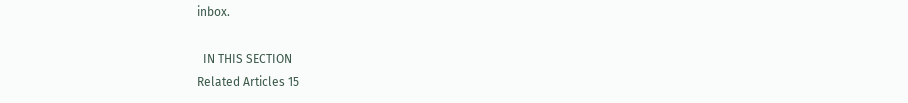inbox.

  IN THIS SECTION
Related Articles 15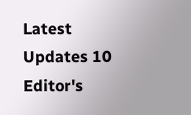Latest Updates 10
Editor's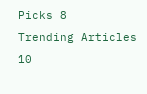Picks 8
Trending Articles 10